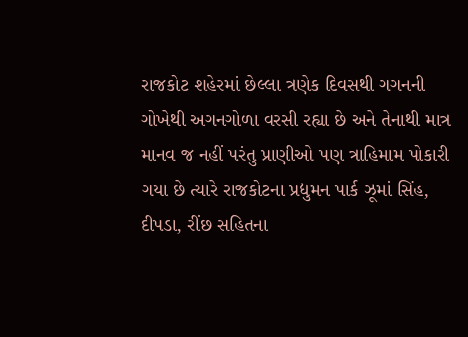રાજકોટ શહેરમાં છેલ્લા ત્રણેક દિવસથી ગગનની ગોખેથી અગનગોળા વરસી રહ્યા છે અને તેનાથી માત્ર માનવ જ નહીં પરંતુ પ્રાણીઓ પણ ત્રાહિમામ પોકારી ગયા છે ત્યારે રાજકોટના પ્રદ્યુમન પાર્ક ઝૂમાં સિંહ, દીપડા, રીંછ સહિતના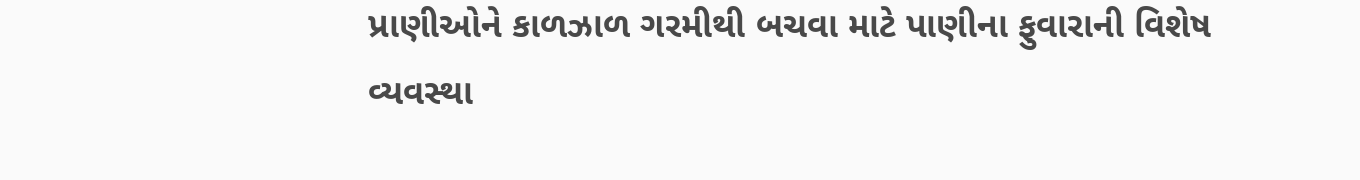પ્રાણીઓને કાળઝાળ ગરમીથી બચવા માટે પાણીના ફુવારાની વિશેષ વ્યવસ્થા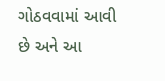ગોઠવવામાં આવી છે અને આ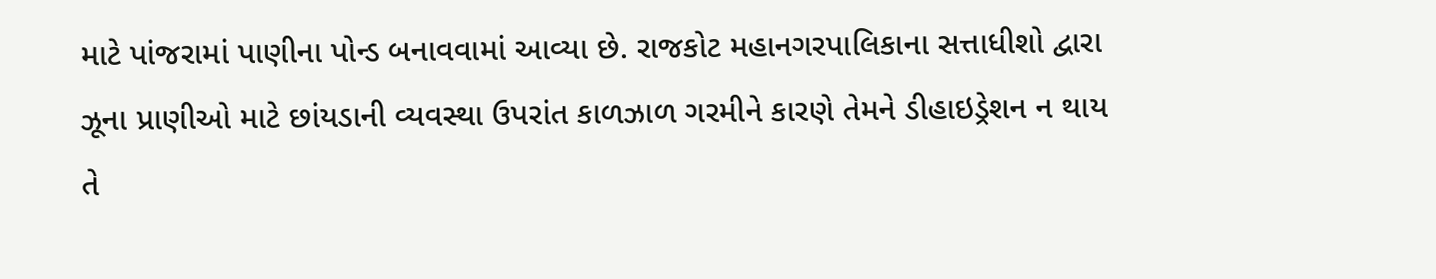માટે પાંજરામાં પાણીના પોન્ડ બનાવવામાં આવ્યા છે. રાજકોટ મહાનગરપાલિકાના સત્તાધીશો દ્વારા ઝૂના પ્રાણીઓ માટે છાંયડાની વ્યવસ્થા ઉપરાંત કાળઝાળ ગરમીને કારણે તેમને ડીહાઇડ્રેશન ન થાય તે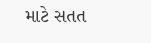માટે સતત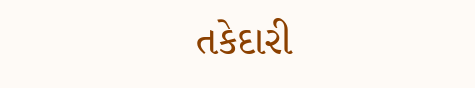તકેદારી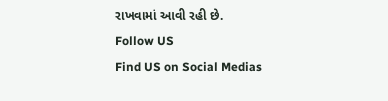રાખવામાં આવી રહી છે.
Follow US
Find US on Social Medias